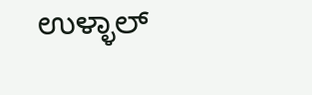ಉಳ್ಳಾಲ್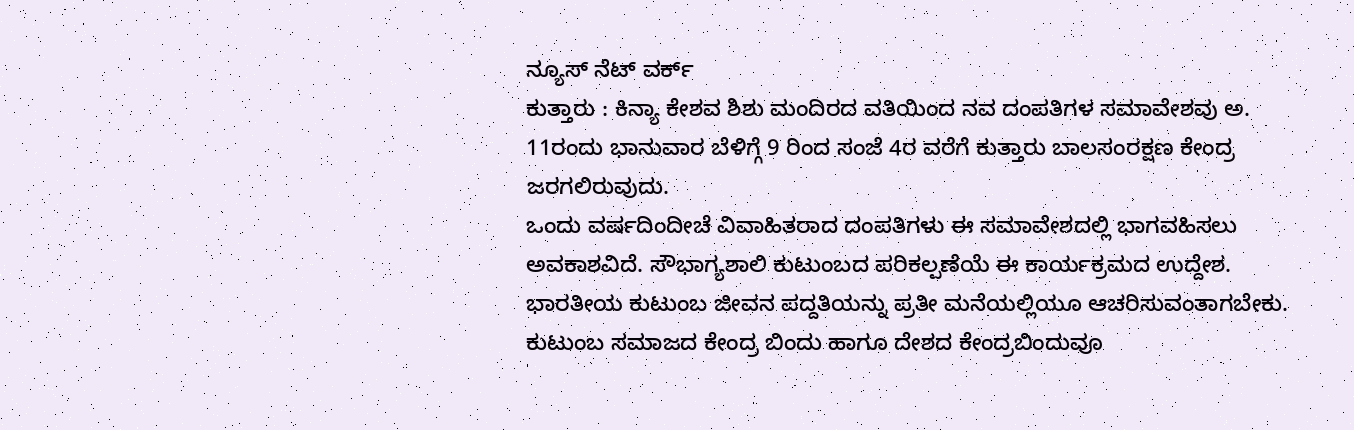ನ್ಯೂಸ್ ನೆಟ್ ವರ್ಕ್
ಕುತ್ತಾರು : ಕಿನ್ಯಾ ಕೇಶವ ಶಿಶು ಮಂದಿರದ ವತಿಯಿಂದ ನವ ದಂಪತಿಗಳ ಸಮಾವೇಶವು ಅ. 11ರಂದು ಭಾನುವಾರ ಬೆಳಿಗ್ಗೆ 9 ರಿಂದ ಸಂಜೆ 4ರ ವರೆಗೆ ಕುತ್ತಾರು ಬಾಲಸಂರಕ್ಷಣ ಕೇಂದ್ರ ಜರಗಲಿರುವುದು.
ಒಂದು ವರ್ಷದಿಂದೀಚೆ ವಿವಾಹಿತರಾದ ದಂಪತಿಗಳು ಈ ಸಮಾವೇಶದಲ್ಲಿ ಭಾಗವಹಿಸಲು ಅವಕಾಶವಿದೆ. ಸೌಭಾಗ್ಯಶಾಲಿ ಕುಟುಂಬದ ಪರಿಕಲ್ಪಣೆಯೆ ಈ ಕಾರ್ಯಕ್ರಮದ ಉದ್ದೇಶ. ಭಾರತೀಯ ಕುಟುಂಬ ಜೀವನ ಪದ್ದತಿಯನ್ನು ಪ್ರತೀ ಮನೆಯಲ್ಲಿಯೂ ಆಚರಿಸುವಂತಾಗಬೇಕು. ಕುಟುಂಬ ಸಮಾಜದ ಕೇಂದ್ರ ಬಿಂದು ಹಾಗೂ ದೇಶದ ಕೇಂದ್ರಬಿಂದುವೂ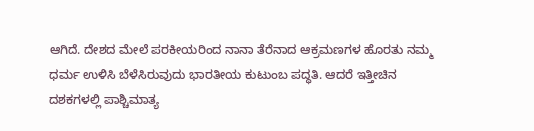ಆಗಿದೆ. ದೇಶದ ಮೇಲೆ ಪರಕೀಯರಿಂದ ನಾನಾ ತೆರೆನಾದ ಆಕ್ರಮಣಗಳ ಹೊರತು ನಮ್ಮ ಧರ್ಮ ಉಳಿಸಿ ಬೆಳೆಸಿರುವುದು ಭಾರತೀಯ ಕುಟುಂಬ ಪದ್ಧತಿ. ಆದರೆ ಇತ್ತೀಚಿನ ದಶಕಗಳಲ್ಲಿ ಪಾಶ್ಚಿಮಾತ್ಯ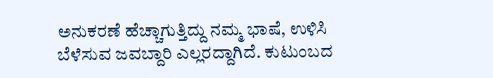ಅನುಕರಣೆ ಹೆಚ್ಚಾಗುತ್ತಿದ್ದು ನಮ್ಮ ಭಾಷೆ, ಉಳಿಸಿ ಬೆಳೆಸುವ ಜವಬ್ದಾರಿ ಎಲ್ಲರದ್ದಾಗಿದೆ. ಕುಟುಂಬದ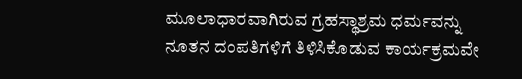ಮೂಲಾಧಾರವಾಗಿರುವ ಗ್ರಹಸ್ಥಾಶ್ರಮ ಧರ್ಮವನ್ನು ನೂತನ ದಂಪತಿಗಳಿಗೆ ತಿಳಿಸಿಕೊಡುವ ಕಾರ್ಯಕ್ರಮವೇ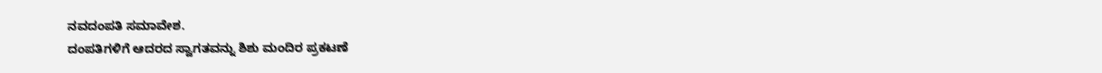ನವದಂಪತಿ ಸಮಾವೇಶ.
ದಂಪತಿಗಳಿಗೆ ಆದರದ ಸ್ವಾಗತವನ್ನು ಶಿಶು ಮಂದಿರ ಪ್ರಕಟಣೆ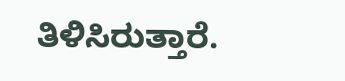ತಿಳಿಸಿರುತ್ತಾರೆ.